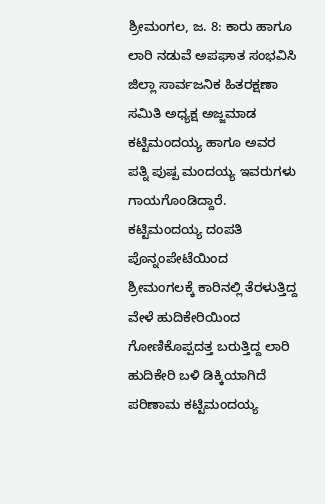ಶ್ರೀಮಂಗಲ, ಜ. 8: ಕಾರು ಹಾಗೂ ಲಾರಿ ನಡುವೆ ಅಪಘಾತ ಸಂಭವಿಸಿ ಜಿಲ್ಲಾ ಸಾರ್ವಜನಿಕ ಹಿತರಕ್ಷಣಾ ಸಮಿತಿ ಅಧ್ಯಕ್ಷ ಅಜ್ಜಮಾಡ ಕಟ್ಟಿಮಂದಯ್ಯ ಹಾಗೂ ಅವರ ಪತ್ನಿ ಪುಷ್ಪ ಮಂದಯ್ಯ ಇವರುಗಳು ಗಾಯಗೊಂಡಿದ್ದಾರೆ. ಕಟ್ಟಿಮಂದಯ್ಯ ದಂಪತಿ ಪೊನ್ನಂಪೇಟೆಯಿಂದ ಶ್ರೀಮಂಗಲಕ್ಕೆ ಕಾರಿನಲ್ಲಿ ತೆರಳುತ್ತಿದ್ದ ವೇಳೆ ಹುದಿಕೇರಿಯಿಂದ ಗೋಣಿಕೊಪ್ಪದತ್ತ ಬರುತ್ತಿದ್ದ ಲಾರಿ ಹುದಿಕೇರಿ ಬಳಿ ಡಿಕ್ಕಿಯಾಗಿದೆ ಪರಿಣಾಮ ಕಟ್ಟಿಮಂದಯ್ಯ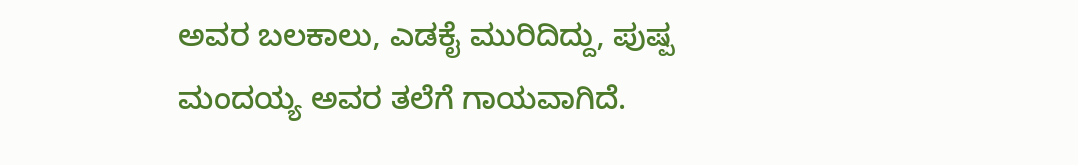ಅವರ ಬಲಕಾಲು, ಎಡಕೈ ಮುರಿದಿದ್ದು, ಪುಷ್ಪ ಮಂದಯ್ಯ ಅವರ ತಲೆಗೆ ಗಾಯವಾಗಿದೆ.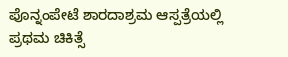ಪೊನ್ನಂಪೇಟೆ ಶಾರದಾಶ್ರಮ ಆಸ್ಪತ್ರೆಯಲ್ಲಿ ಪ್ರಥಮ ಚಿಕಿತ್ಸೆ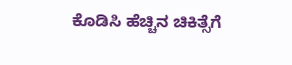ಕೊಡಿಸಿ ಹೆಚ್ಚಿನ ಚಿಕಿತ್ಸೆಗೆ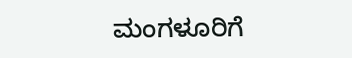ಮಂಗಳೂರಿಗೆ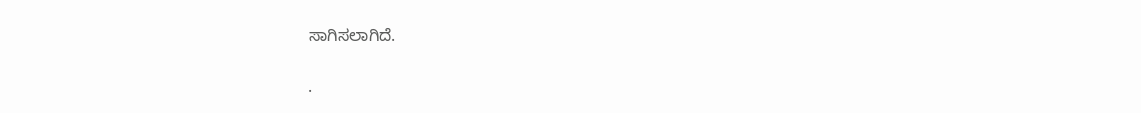ಸಾಗಿಸಲಾಗಿದೆ.

.